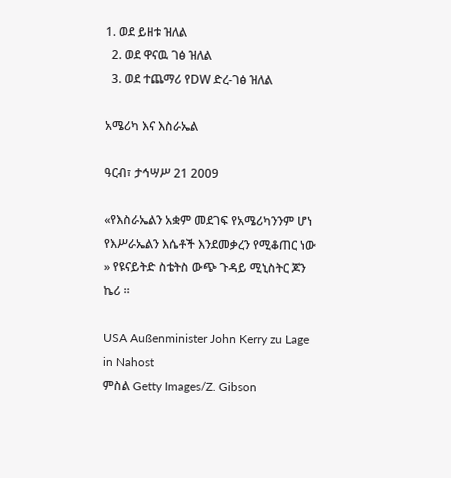1. ወደ ይዘቱ ዝለል
  2. ወደ ዋናዉ ገፅ ዝለል
  3. ወደ ተጨማሪ የDW ድረ-ገፅ ዝለል

አሜሪካ እና እስራኤል

ዓርብ፣ ታኅሣሥ 21 2009

«የእስራኤልን አቋም መደገፍ የአሜሪካንንም ሆነ የእሥራኤልን እሴቶች እንደመቃረን የሚቆጠር ነው » የዩናይትድ ስቴትስ ውጭ ጉዳይ ሚኒስትር ጆን ኬሪ ።

USA Außenminister John Kerry zu Lage in Nahost
ምስል Getty Images/Z. Gibson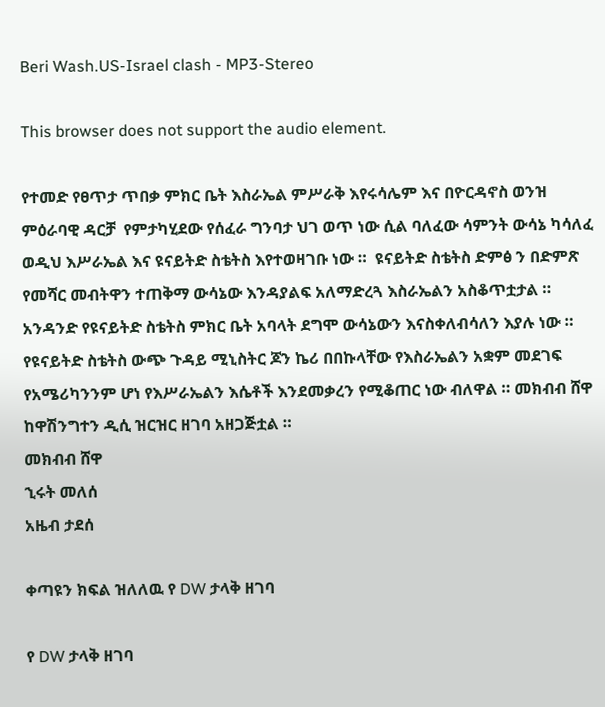Beri Wash.US-Israel clash - MP3-Stereo

This browser does not support the audio element.

የተመድ የፀጥታ ጥበቃ ምክር ቤት እስራኤል ምሥራቅ እየሩሳሌም እና በዮርዳኖስ ወንዝ ምዕራባዊ ዳርቻ  የምታካሂደው የሰፈራ ግንባታ ህገ ወጥ ነው ሲል ባለፈው ሳምንት ውሳኔ ካሳለፈ ወዲህ እሥራኤል እና ዩናይትድ ስቴትስ እየተወዛገቡ ነው ።  ዩናይትድ ስቴትስ ድምፅ ን በድምጽ የመሻር መብትዋን ተጠቅማ ውሳኔው እንዳያልፍ አለማድረጓ እስራኤልን አስቆጥቷታል ። አንዳንድ የዩናይትድ ስቴትስ ምክር ቤት አባላት ደግሞ ውሳኔውን እናስቀለብሳለን እያሉ ነው ። የዩናይትድ ስቴትስ ውጭ ጉዳይ ሚኒስትር ጆን ኬሪ በበኩላቸው የእስራኤልን አቋም መደገፍ የአሜሪካንንም ሆነ የእሥራኤልን እሴቶች እንደመቃረን የሚቆጠር ነው ብለዋል ። መክብብ ሸዋ ከዋሽንግተን ዲሲ ዝርዝር ዘገባ አዘጋጅቷል ።
መክብብ ሸዋ
ኂሩት መለሰ
አዜብ ታደሰ

ቀጣዩን ክፍል ዝለለዉ የ DW ታላቅ ዘገባ

የ DW ታላቅ ዘገባ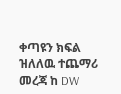ቀጣዩን ክፍል ዝለለዉ ተጨማሪ መረጃ ከ DW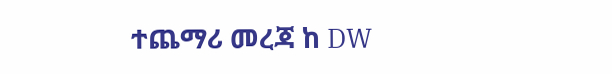ተጨማሪ መረጃ ከ DW